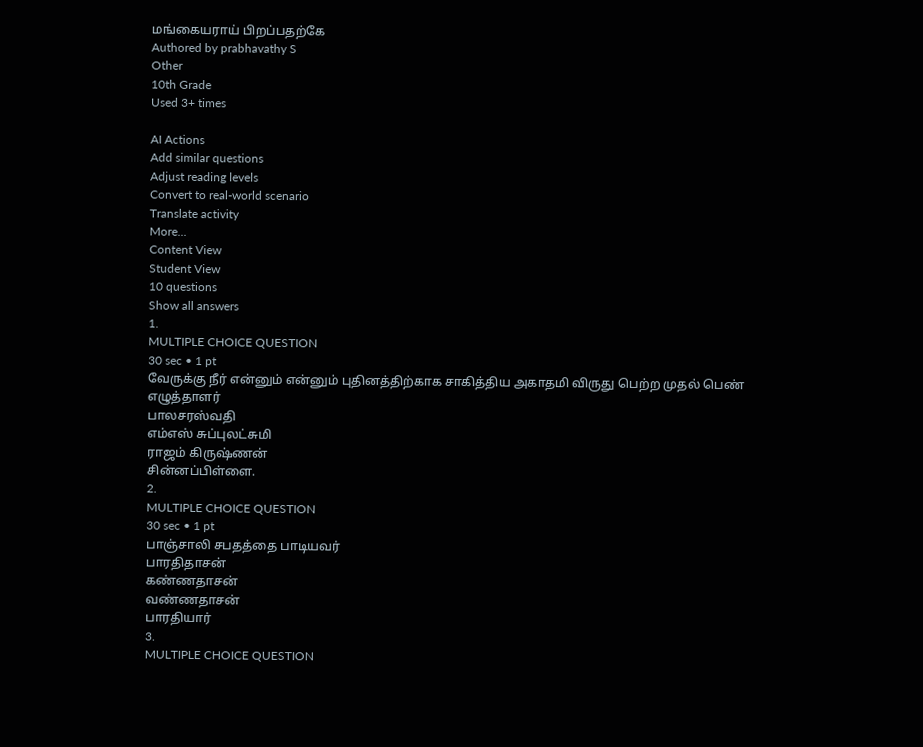மங்கையராய் பிறப்பதற்கே
Authored by prabhavathy S
Other
10th Grade
Used 3+ times

AI Actions
Add similar questions
Adjust reading levels
Convert to real-world scenario
Translate activity
More...
Content View
Student View
10 questions
Show all answers
1.
MULTIPLE CHOICE QUESTION
30 sec • 1 pt
வேருக்கு நீர் என்னும் என்னும் புதினத்திற்காக சாகித்திய அகாதமி விருது பெற்ற முதல் பெண் எழுத்தாளர்
பாலசரஸ்வதி
எம்எஸ் சுப்புலட்சுமி
ராஜம் கிருஷ்ணன்
சின்னப்பிள்ளை.
2.
MULTIPLE CHOICE QUESTION
30 sec • 1 pt
பாஞ்சாலி சபதத்தை பாடியவர்
பாரதிதாசன்
கண்ணதாசன்
வண்ணதாசன்
பாரதியார்
3.
MULTIPLE CHOICE QUESTION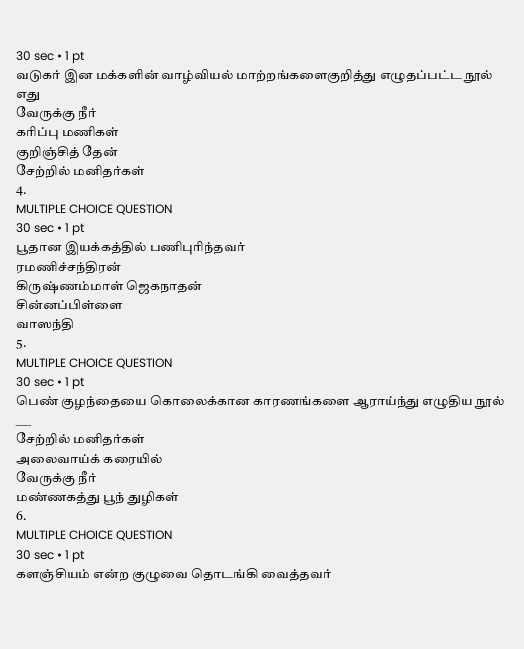30 sec • 1 pt
வடுகர் இன மக்களின் வாழ்வியல் மாற்றங்களைகுறித்து எழுதப்பட்ட நூல் எது
வேருக்கு நீர்
கரிப்பு மணிகள்
குறிஞ்சித் தேன்
சேற்றில் மனிதர்கள்
4.
MULTIPLE CHOICE QUESTION
30 sec • 1 pt
பூதான இயக்கத்தில் பணிபுரிந்தவர்
ரமணிச்சந்திரன்
கிருஷ்ணம்மாள் ஜெகநாதன்
சின்னப்பிள்ளை
வாஸந்தி
5.
MULTIPLE CHOICE QUESTION
30 sec • 1 pt
பெண் குழந்தையை கொலைக்கான காரணங்களை ஆராய்ந்து எழுதிய நூல் ___
சேற்றில் மனிதர்கள்
அலைவாய்க் கரையில்
வேருக்கு நீர்
மண்ணகத்து பூந் துழிகள்
6.
MULTIPLE CHOICE QUESTION
30 sec • 1 pt
களஞ்சியம் என்ற குழுவை தொடங்கி வைத்தவர்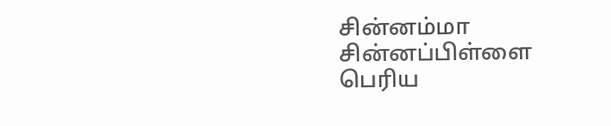சின்னம்மா
சின்னப்பிள்ளை
பெரிய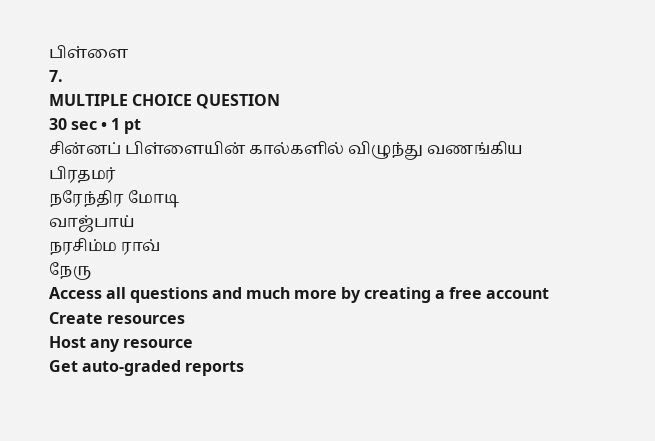பிள்ளை
7.
MULTIPLE CHOICE QUESTION
30 sec • 1 pt
சின்னப் பிள்ளையின் கால்களில் விழுந்து வணங்கிய பிரதமர்
நரேந்திர மோடி
வாஜ்பாய்
நரசிம்ம ராவ்
நேரு
Access all questions and much more by creating a free account
Create resources
Host any resource
Get auto-graded reports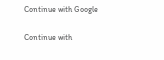Continue with Google

Continue with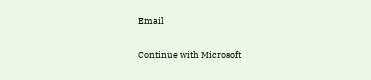Email

Continue with Microsoft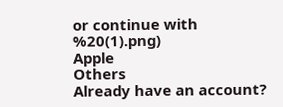or continue with
%20(1).png)
Apple
Others
Already have an account?